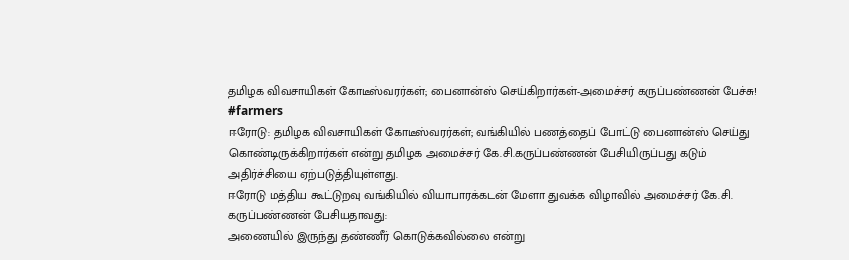தமிழக விவசாயிகள் கோடீஸ்வரர்கள்; பைனான்ஸ் செய்கிறார்கள்-அமைச்சர் கருப்பண்ணன் பேச்சு! #farmers
ஈரோடு: தமிழக விவசாயிகள் கோடீஸ்வரர்கள்; வங்கியில் பணத்தைப் போட்டு பைனான்ஸ் செய்து கொண்டிருக்கிறார்கள் என்று தமிழக அமைச்சர் கே.சி.கருப்பண்ணன் பேசியிருப்பது கடும் அதிர்ச்சியை ஏற்படுத்தியுள்ளது.
ஈரோடு மத்திய கூட்டுறவு வங்கியில் வியாபாரக்கடன் மேளா துவக்க விழாவில் அமைச்சர் கே.சி. கருப்பண்ணன் பேசியதாவது:
அணையில் இருந்து தண்ணீர் கொடுக்கவில்லை என்று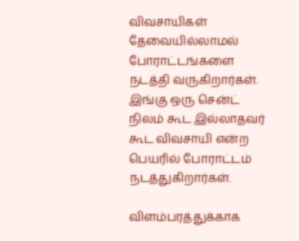விவசாயிகள் தேவையில்லாமல் போராட்டங்களை நடத்தி வருகிறார்கள். இங்கு ஒரு சென்ட் நிலம் கூட இல்லாதவர் கூட விவசாயி என்ற பெயரில் போராட்டம் நடத்துகிறார்கள்.

விளம்பரத்துக்காக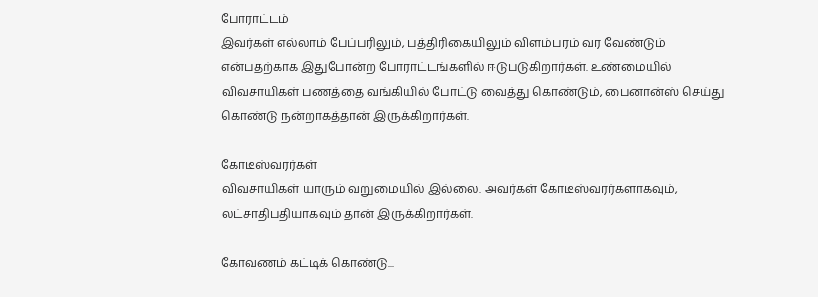போராட்டம்
இவர்கள் எல்லாம் பேப்பரிலும், பத்திரிகையிலும் விளம்பரம் வர வேண்டும் என்பதற்காக இதுபோன்ற போராட்டங்களில் ஈடுபடுகிறார்கள். உண்மையில் விவசாயிகள் பணத்தை வங்கியில் போட்டு வைத்து கொண்டும், பைனான்ஸ் செய்து கொண்டு நன்றாகத்தான் இருக்கிறார்கள்.

கோடீஸ்வரர்கள்
விவசாயிகள் யாரும் வறுமையில் இல்லை. அவர்கள் கோடீஸ்வரர்களாகவும், லட்சாதிபதியாகவும் தான் இருக்கிறார்கள்.

கோவணம் கட்டிக் கொண்டு...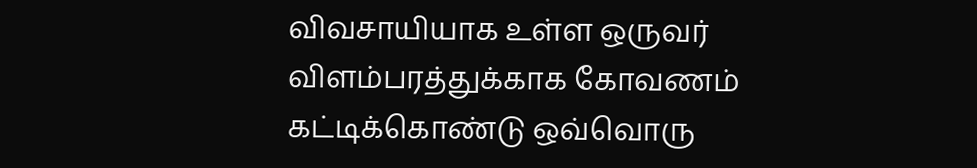விவசாயியாக உள்ள ஒருவர் விளம்பரத்துக்காக கோவணம் கட்டிக்கொண்டு ஒவ்வொரு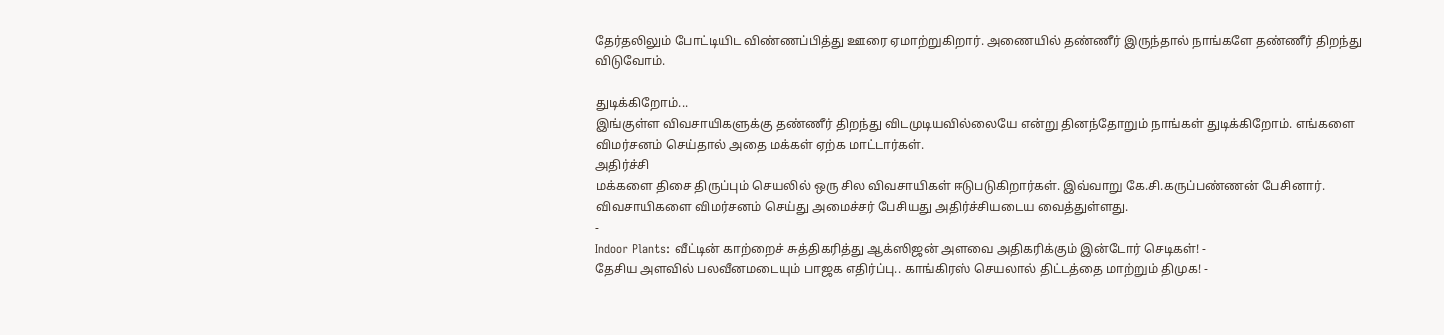தேர்தலிலும் போட்டியிட விண்ணப்பித்து ஊரை ஏமாற்றுகிறார். அணையில் தண்ணீர் இருந்தால் நாங்களே தண்ணீர் திறந்து விடுவோம்.

துடிக்கிறோம்...
இங்குள்ள விவசாயிகளுக்கு தண்ணீர் திறந்து விடமுடியவில்லையே என்று தினந்தோறும் நாங்கள் துடிக்கிறோம். எங்களை விமர்சனம் செய்தால் அதை மக்கள் ஏற்க மாட்டார்கள்.
அதிர்ச்சி
மக்களை திசை திருப்பும் செயலில் ஒரு சில விவசாயிகள் ஈடுபடுகிறார்கள். இவ்வாறு கே.சி.கருப்பண்ணன் பேசினார். விவசாயிகளை விமர்சனம் செய்து அமைச்சர் பேசியது அதிர்ச்சியடைய வைத்துள்ளது.
-
Indoor Plants: வீட்டின் காற்றைச் சுத்திகரித்து ஆக்ஸிஜன் அளவை அதிகரிக்கும் இன்டோர் செடிகள்! -
தேசிய அளவில் பலவீனமடையும் பாஜக எதிர்ப்பு.. காங்கிரஸ் செயலால் திட்டத்தை மாற்றும் திமுக! -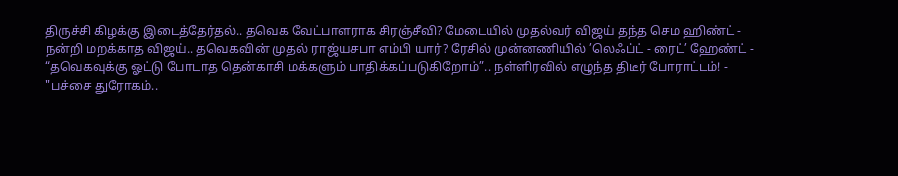திருச்சி கிழக்கு இடைத்தேர்தல்.. தவெக வேட்பாளராக சிரஞ்சீவி? மேடையில் முதல்வர் விஜய் தந்த செம ஹிண்ட் -
நன்றி மறக்காத விஜய்.. தவெகவின் முதல் ராஜ்யசபா எம்பி யார்? ரேசில் முன்னணியில் ’லெஃப்ட் - ரைட்’ ஹேண்ட் -
“தவெகவுக்கு ஓட்டு போடாத தென்காசி மக்களும் பாதிக்கப்படுகிறோம்”.. நள்ளிரவில் எழுந்த திடீர் போராட்டம்! -
"பச்சை துரோகம்..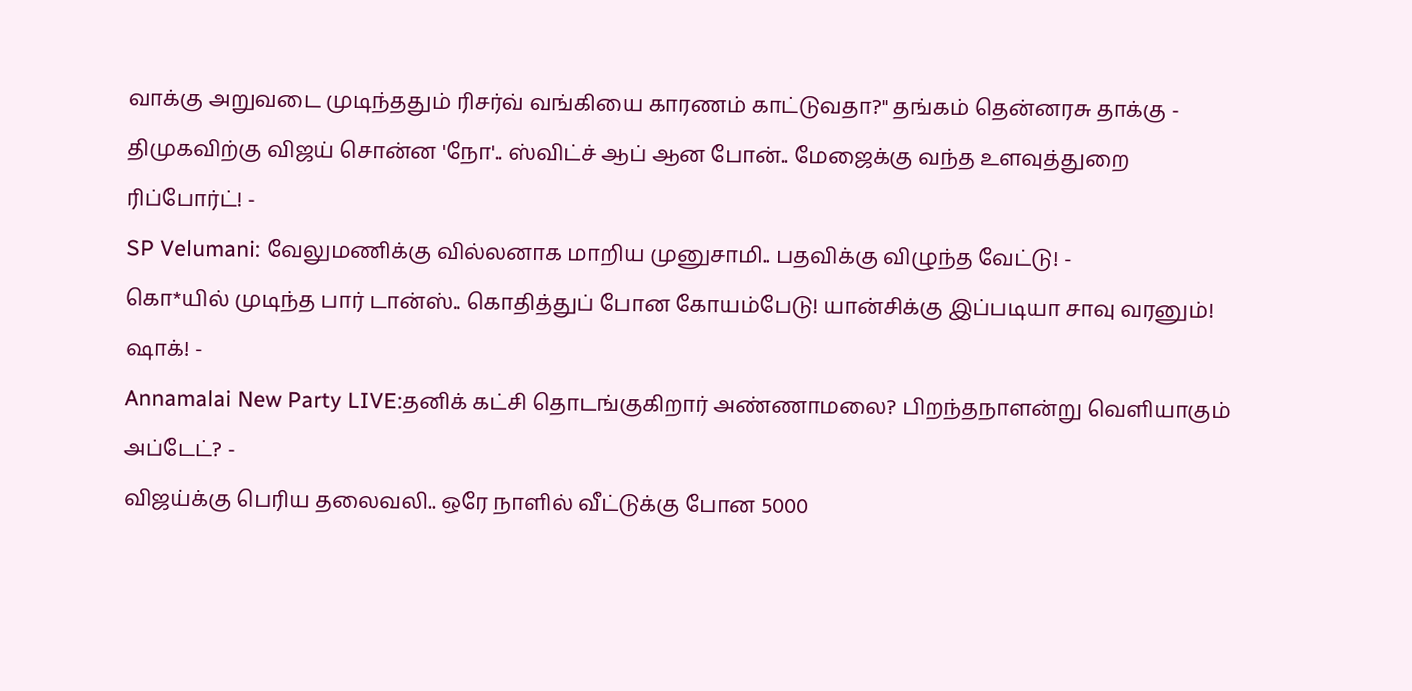வாக்கு அறுவடை முடிந்ததும் ரிசர்வ் வங்கியை காரணம் காட்டுவதா?" தங்கம் தென்னரசு தாக்கு -
திமுகவிற்கு விஜய் சொன்ன 'நோ'.. ஸ்விட்ச் ஆப் ஆன போன்.. மேஜைக்கு வந்த உளவுத்துறை ரிப்போர்ட்! -
SP Velumani: வேலுமணிக்கு வில்லனாக மாறிய முனுசாமி.. பதவிக்கு விழுந்த வேட்டு! -
கொ*யில் முடிந்த பார் டான்ஸ்.. கொதித்துப் போன கோயம்பேடு! யான்சிக்கு இப்படியா சாவு வரனும்! ஷாக்! -
Annamalai New Party LIVE:தனிக் கட்சி தொடங்குகிறார் அண்ணாமலை? பிறந்தநாளன்று வெளியாகும் அப்டேட்? -
விஜய்க்கு பெரிய தலைவலி.. ஒரே நாளில் வீட்டுக்கு போன 5000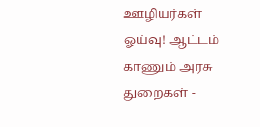ஊழியர்கள் ஓய்வு! ஆட்டம் காணும் அரசு துறைகள் -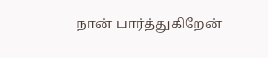நான் பார்த்துகிறேன்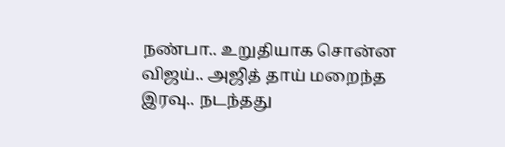நண்பா.. உறுதியாக சொன்ன விஜய்.. அஜித் தாய் மறைந்த இரவு.. நடந்தது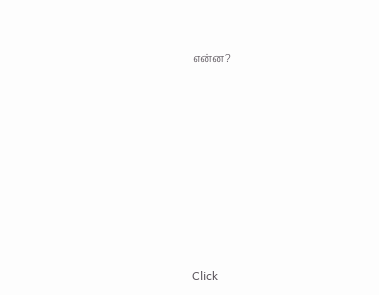என்ன?












Click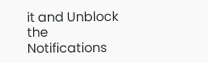it and Unblock the Notifications